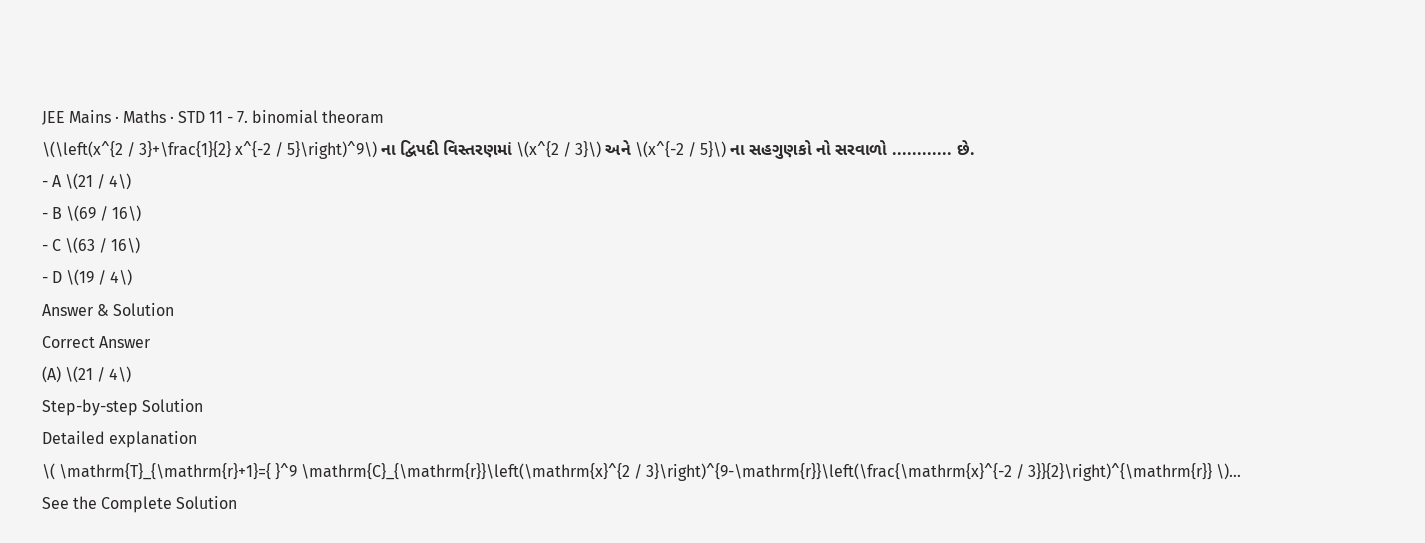JEE Mains · Maths · STD 11 - 7. binomial theoram
\(\left(x^{2 / 3}+\frac{1}{2} x^{-2 / 5}\right)^9\) ના દ્વિપદી વિસ્તરણમાં \(x^{2 / 3}\) અને \(x^{-2 / 5}\) ના સહગુણકો નો સરવાળો ............ છે.
- A \(21 / 4\)
- B \(69 / 16\)
- C \(63 / 16\)
- D \(19 / 4\)
Answer & Solution
Correct Answer
(A) \(21 / 4\)
Step-by-step Solution
Detailed explanation
\( \mathrm{T}_{\mathrm{r}+1}={ }^9 \mathrm{C}_{\mathrm{r}}\left(\mathrm{x}^{2 / 3}\right)^{9-\mathrm{r}}\left(\frac{\mathrm{x}^{-2 / 3}}{2}\right)^{\mathrm{r}} \)…
See the Complete Solution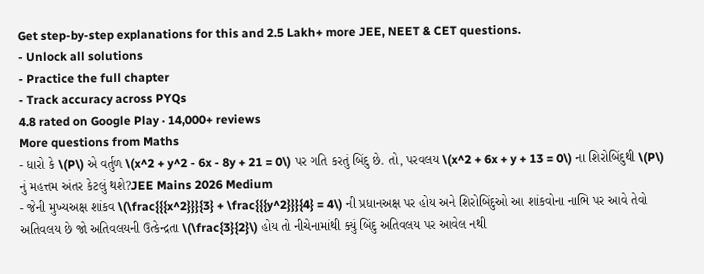Get step-by-step explanations for this and 2.5 Lakh+ more JEE, NEET & CET questions.
- Unlock all solutions
- Practice the full chapter
- Track accuracy across PYQs
4.8 rated on Google Play · 14,000+ reviews
More questions from Maths
- ધારો કે \(P\) એ વર્તુળ \(x^2 + y^2 - 6x - 8y + 21 = 0\) પર ગતિ કરતું બિંદુ છે. તો, પરવલય \(x^2 + 6x + y + 13 = 0\) ના શિરોબિંદુથી \(P\) નું મહત્તમ અંતર કેટલું થશે?JEE Mains 2026 Medium
- જેની મુખ્યઅક્ષ શાંકવ \(\frac{{{x^2}}}{3} + \frac{{{y^2}}}{4} = 4\) ની પ્રધાનઅક્ષ પર હોય અને શિરોબિંદુઓ આ શાંકવોના નાભિ પર આવે તેવો અતિવલય છે જો અતિવલયની ઉત્કેન્દ્રતા \(\frac{3}{2}\) હોય તો નીચેનામાંથી ક્યું બિંદુ અતિવલય પર આવેલ નથી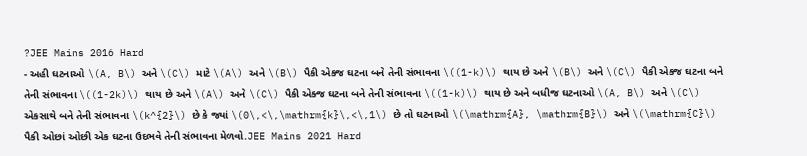?JEE Mains 2016 Hard
- અહી ઘટનાઓ \(A, B\) અને \(C\) માટે \(A\) અને \(B\) પૈકી એક્જ ઘટના બને તેની સંભાવના \((1-k)\) થાય છે અને \(B\) અને \(C\) પૈકી એક્જ ઘટના બને તેની સંભાવના \((1-2k)\) થાય છે અને \(A\) અને \(C\) પૈકી એક્જ ઘટના બને તેની સંભાવના \((1-k)\) થાય છે અને બધીજ ઘટનાઓ \(A, B\) અને \(C\) એકસાથે બને તેની સંભાવના \(k^{2}\) છે કે જ્યાં \(0\,<\,\mathrm{k}\,<\,1\) છે તો ઘટનાઓ \(\mathrm{A}, \mathrm{B}\) અને \(\mathrm{C}\) પૈકી ઓછાં ઓછી એક ઘટના ઉદભવે તેની સંભાવના મેળવો.JEE Mains 2021 Hard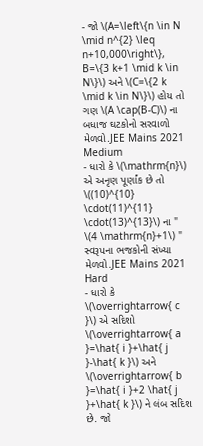- જો \(A=\left\{n \in N \mid n^{2} \leq n+10,000\right\}, B=\{3 k+1 \mid k \in N\}\) અને \(C=\{2 k \mid k \in N\}\) હોય તો ગણ \(A \cap(B-C)\) ના બધાજ ઘટકોનો સરવાળો મેળવો.JEE Mains 2021 Medium
- ધારો કે \(\mathrm{n}\) એ અનૃણ પૂર્ણાંક છે તો \((10)^{10} \cdot(11)^{11} \cdot(13)^{13}\) ના " \(4 \mathrm{n}+1\) " સ્વરૂપના ભજકોની સંખ્યા મેળવો.JEE Mains 2021 Hard
- ધારો કે \(\overrightarrow{ c }\) એ સદિશો \(\overrightarrow{ a }=\hat{ i }+\hat{ j }-\hat{ k }\) અને \(\overrightarrow{ b }=\hat{ i }+2 \hat{ j }+\hat{ k }\) ને લંબ સદિશ છે. જો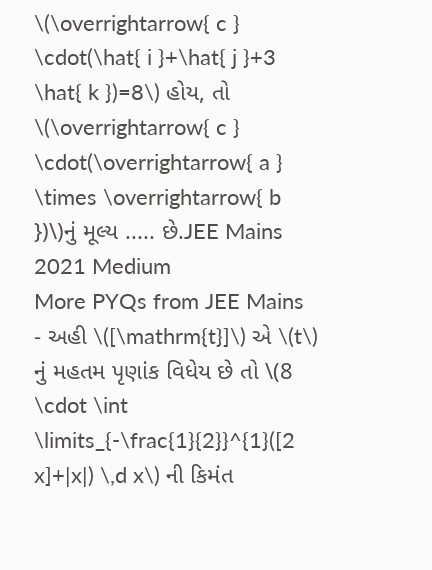\(\overrightarrow{ c } \cdot(\hat{ i }+\hat{ j }+3 \hat{ k })=8\) હોય, તો \(\overrightarrow{ c } \cdot(\overrightarrow{ a } \times \overrightarrow{ b })\)નું મૂલ્ય ..... છે.JEE Mains 2021 Medium
More PYQs from JEE Mains
- અહી \([\mathrm{t}]\) એ \(t\) નું મહતમ પૃણાંક વિધેય છે તો \(8 \cdot \int \limits_{-\frac{1}{2}}^{1}([2 x]+|x|) \,d x\) ની કિમંત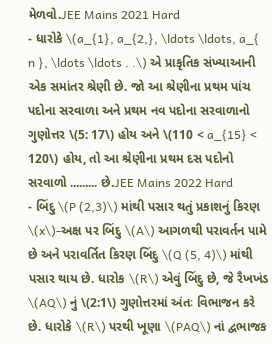મેળવો.JEE Mains 2021 Hard
- ધારોકે \(a_{1}, a_{2,}, \ldots \ldots, a_{ n }, \ldots \ldots . .\) એ પ્રાકૃતિક સંખ્યાઆની એક સમાંતર શ્રેણી છે. જો આ શ્રેણીના પ્રથમ પાંચ પદોના સરવાળા અને પ્રથમ નવ પદોના સરવાળાનો ગુણોત્તર \(5: 17\) હોય અને \(110 < a_{15} < 120\) હોય, તો આ શ્રેણીના પ્રથમ દસ પદોનો સરવાળો ......... છે.JEE Mains 2022 Hard
- બિંદુ \(P (2,3)\) માંથી પસાર થતું પ્રકાશનું કિરણ \(x\)-અક્ષ પર બિંદુ \(A\) આગળથી પરાવર્તન પામે છે અને પરાવર્તિત કિરણ બિંદુ \(Q (5, 4)\) માંથી પસાર થાય છે. ધારોક \(R\) એવું બિંદુ છે, જે રૈખખંડ \(AQ\) નું \(2:1\) ગુણોત્તરમાં અંતઃ વિભાજન કરે છે. ધારોકે \(R\) પરથી ખૂણા \(PAQ\) નાં દ્વભાજક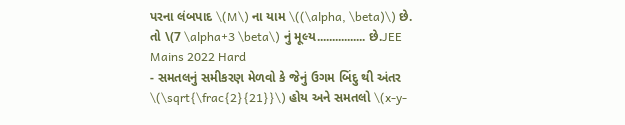પરના લંબપાદ \(M\) ના યામ \((\alpha, \beta)\) છે. તો \(7 \alpha+3 \beta\) નું મૂલ્ય................ છે.JEE Mains 2022 Hard
- સમતલનું સમીકરણ મેળવો કે જેનું ઉગમ બિંદુ થી અંતર \(\sqrt{\frac{2}{21}}\) હોય અને સમતલો \(x-y-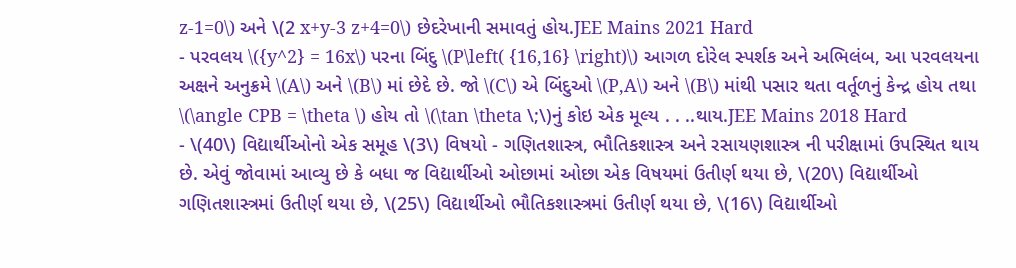z-1=0\) અને \(2 x+y-3 z+4=0\) છેદરેખાની સમાવતું હોય.JEE Mains 2021 Hard
- પરવલય \({y^2} = 16x\) પરના બિંદુ \(P\left( {16,16} \right)\) આગળ દોરેલ સ્પર્શક અને અભિલંબ, આ પરવલયના અક્ષને અનુક્રમે \(A\) અને \(B\) માં છેદે છે. જો \(C\) એ બિંદુઓ \(P,A\) અને \(B\) માંથી પસાર થતા વર્તૂળનું કેન્દ્ર હોય તથા \(\angle CPB = \theta \) હોય તો \(\tan \theta \;\)નું કોઇ એક મૂલ્ય . . ..થાય.JEE Mains 2018 Hard
- \(40\) વિદ્યાર્થીઓનો એક સમૂહ \(3\) વિષયો - ગણિતશાસ્ત્ર, ભૌતિકશાસ્ત્ર અને રસાયણશાસ્ત્ર ની પરીક્ષામાં ઉપસ્થિત થાય છે. એવું જોવામાં આવ્યુ છે કે બધા જ વિદ્યાર્થીઓ ઓછામાં ઓછા એક વિષયમાં ઉતીર્ણ થયા છે, \(20\) વિદ્યાર્થીઓ ગણિતશાસ્ત્રમાં ઉતીર્ણ થયા છે, \(25\) વિદ્યાર્થીઓ ભૌતિકશાસ્ત્રમાં ઉતીર્ણ થયા છે, \(16\) વિદ્યાર્થીઓ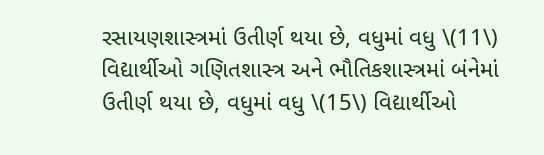રસાયણશાસ્ત્રમાં ઉતીર્ણ થયા છે, વધુમાં વધુ \(11\) વિદ્યાર્થીઓ ગણિતશાસ્ત્ર અને ભૌતિકશાસ્ત્રમાં બંનેમાં ઉતીર્ણ થયા છે, વધુમાં વધુ \(15\) વિદ્યાર્થીઓ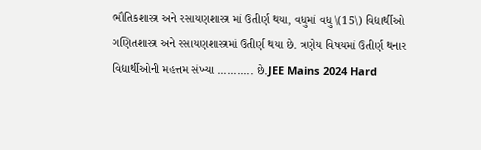ભૌતિકશાસ્ત્ર અને રસાયણશાસ્ત્ર માં ઉતીર્ણ થયા, વધુમાં વધુ \(15\) વિદ્યાર્થીઓ ગણિતશાસ્ત્ર અને રસાયણશાસ્ત્રમાં ઉતીર્ણ થયા છે. ત્રણેય વિષયમાં ઉતીર્ણ થનાર વિદ્યાર્થીઓની મહત્તમ સંખ્યા ........... છે.JEE Mains 2024 Hard